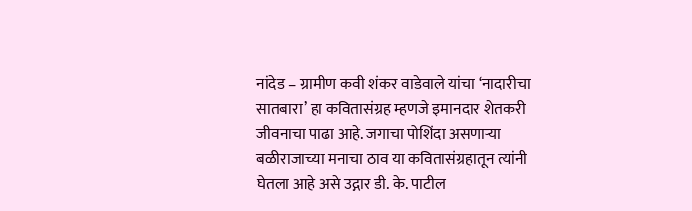नांदेड – ग्रामीण कवी शंकर वाडेवाले यांचा ‘नादारीचा सातबारा’ हा कवितासंग्रह म्हणजे इमानदार शेतकरी जीवनाचा पाढा आहे. जगाचा पोशिंदा असणाऱ्या बळीराजाच्या मनाचा ठाव या कवितासंग्रहातून त्यांनी घेतला आहे असे उद्गार डी. के. पाटील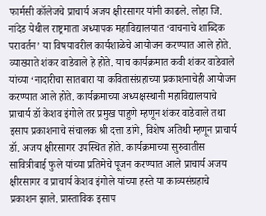फार्मसी कॉलेजचे प्राचार्य अजय क्षीरसागर यांनी काढले. लोहा जि. नांदेड येथील राष्ट्रमाता अध्यापक महाविद्यालयात ‘वाचनाचे शाब्दिक परावर्तन’ या विषयावरील कार्यशाळेचे आयोजन करण्यात आले होते. व्याख्याते शंकर वाडेवाले हे होते. याच कार्यक्रमात कवी शंकर वाडेवाले यांच्या ‘नादारीचा सातबारा या कवितासंग्रहाच्या प्रकाशनाचेही आयोजन करण्यात आले होते. कार्यक्रमाच्या अध्यक्षस्थानी महाविद्यालयाचे प्राचार्य डॉ केशव इंगोले तर प्रमुख पाहुणे म्हणून शंकर वाडेवाले तथा इसाप प्रकाशनाचे संचालक श्री दत्ता डांगे, विशेष अतिथी म्हणून प्राचार्य डॉ. अजय क्षीरसागर उपस्थित होते. कार्यक्रमाच्या सुरुवातीस सावित्रीबाई फुले यांच्या प्रतिमेचे पूजन करण्यात आले प्राचार्य अजय क्षीरसागर व प्राचार्य केशव इंगोले यांच्या हस्ते या काव्यसंग्रहाचे प्रकाशन झाले. प्रास्ताविक इसाप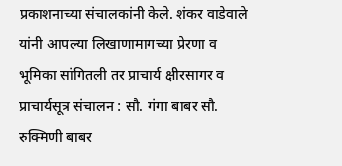प्रकाशनाच्या संचालकांनी केले. शंकर वाडेवाले यांनी आपल्या लिखाणामागच्या प्रेरणा व भूमिका सांगितली तर प्राचार्य क्षीरसागर व प्राचार्यसूत्र संचालन : सौ. गंगा बाबर सौ. रुक्मिणी बाबर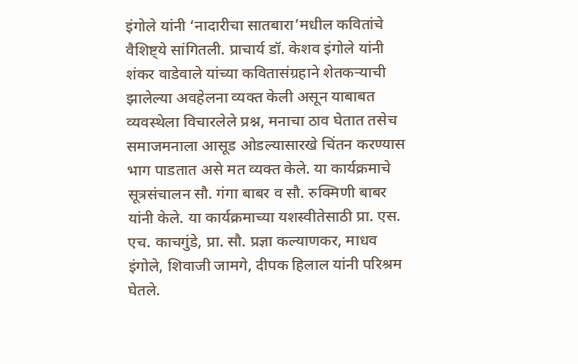इंगोले यांनी ‘नादारीचा सातबारा’मधील कवितांचे वैशिष्ट्ये सांगितली. प्राचार्य डॉ. केशव इंगोले यांनी शंकर वाडेवाले यांच्या कवितासंग्रहाने शेतकऱ्याची झालेल्या अवहेलना व्यक्त केली असून याबाबत व्यवस्थेला विचारलेले प्रश्न, मनाचा ठाव घेतात तसेच समाजमनाला आसूड ओडल्यासारखे चिंतन करण्यास भाग पाडतात असे मत व्यक्त केले. या कार्यक्रमाचे सूत्रसंचालन सौ. गंगा बाबर व सौ. रुक्मिणी बाबर यांनी केले. या कार्यक्रमाच्या यशस्वीतेसाठी प्रा. एस. एच. काचगुंडे, प्रा. सौ. प्रज्ञा कल्याणकर, माधव इंगोले, शिवाजी जामगे, दीपक हिलाल यांनी परिश्रम घेतले.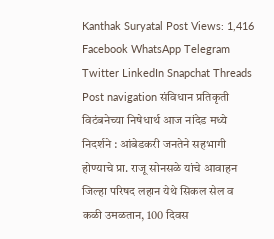Kanthak Suryatal Post Views: 1,416 Facebook WhatsApp Telegram Twitter LinkedIn Snapchat Threads Post navigation संविधान प्रतिकृती विटंबनेच्या निषेधार्थ आज नांदेड मध्ये निदर्शने : आंबेडकरी जनतेने सहभागी होण्याचे प्रा. राजू सोनसळे यांचे आवाहन जिल्हा परिषद लहान येथे सिकल सेल व कळी उमळतान, 100 दिवस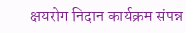क्षयरोग निदान कार्यक्रम संपन्न